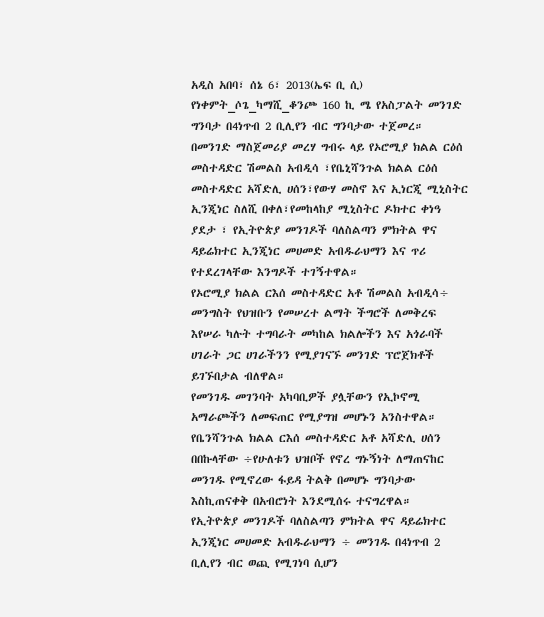አዲስ አበባ፣ ሰኔ 6፣ 2013(ኤፍ ቢ ሲ) የነቀምት_ሶጌ_ካማሺ_ቆንጮ 160 ኪ ሜ የአስፓልት መንገድ ግንባታ በ4ነጥብ 2 ቢሊየን ብር ግንባታው ተጀመረ።
በመንገድ ማስጀመሪያ መረሃ ግብሩ ላይ የኦሮሚያ ክልል ርዕሰ መስተዳድር ሽመልስ አብዲሳ ፣የቤኒሻንጉል ክልል ርዕሰ መስተዳድር አሻድሊ ሀሰን፣የውሃ መስኖ እና ኢነርጂ ሚኒስትር ኢንጂነር ስለሺ በቀለ፣የመከላከያ ሚኒስትር ዶክተር ቀነዓ ያደታ ፣ የኢትዮጵያ መንገዶች ባለስልጣን ምክትል ዋና ዳይሬክተር ኢንጂነር መሀመድ አብዱራህማን እና ጥሪ የተደረገላቸው እንግዶች ተገኝተዋል።
የኦሮሚያ ክልል ርእሰ መስተዳድር አቶ ሽመልስ አብዲሳ÷ መንግስት የህዝቡን የመሠረተ ልማት ችግሮች ለመቅረፍ እየሠራ ካሉት ተግባራት መካከል ክልሎችን እና አጎራባች ሀገራት ጋር ሀገራችንን የሚያገናኙ መንገድ ፕሮጀክቶች ይገኙበታል ብለዋል።
የመንገዱ መገንባት አካባቢዎች ያሏቸውን የኢኮኖሚ አማራጮችን ለመፍጠር የሚያግዝ መሆኑን አንስተዋል።
የቤንሻንጉል ክልል ርእሰ መስተዳድር አቶ አሻድሊ ሀሰን በበኩላቸው ÷የሁለቱን ህዝቦች የኖረ ግኑኝነት ለማጠናከር መንገዱ የሚኖረው ፋይዳ ትልቅ በመሆኑ ግንባታው እስኪጠናቀቅ በአብሮነት እንደሚሰሩ ተናግረዋል።
የኢትዮጵያ መንገዶች ባለስልጣን ምክትል ዋና ዳይሬክተር ኢንጂነር መሀመድ አብዱራህማን ÷ መንገዱ በ4ነጥብ 2 ቢሊየን ብር ወጪ የሚገነባ ሲሆን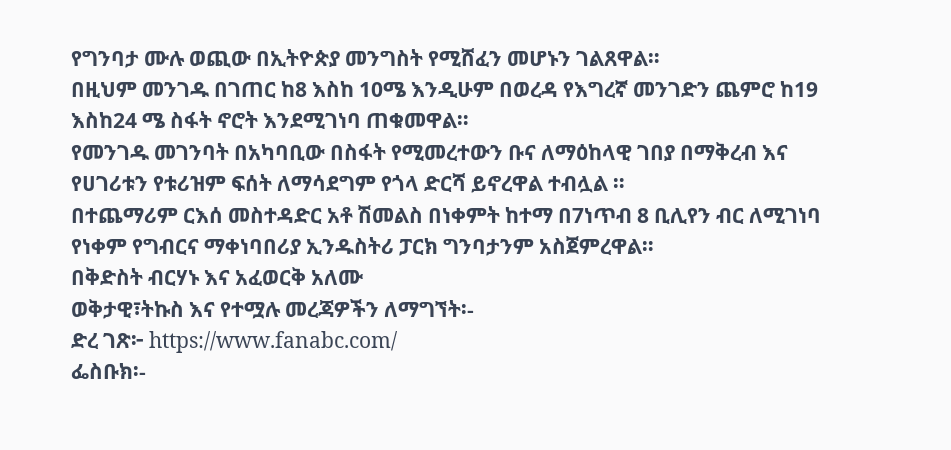የግንባታ ሙሉ ወጪው በኢትዮጵያ መንግስት የሚሸፈን መሆኑን ገልጸዋል።
በዚህም መንገዱ በገጠር ከ8 እስከ 10ሜ እንዲሁም በወረዳ የእግረኛ መንገድን ጨምሮ ከ19 እስከ24 ሜ ስፋት ኖሮት እንደሚገነባ ጠቁመዋል።
የመንገዱ መገንባት በአካባቢው በስፋት የሚመረተውን ቡና ለማዕከላዊ ገበያ በማቅረብ እና የሀገሪቱን የቱሪዝም ፍሰት ለማሳደግም የጎላ ድርሻ ይኖረዋል ተብሏል ።
በተጨማሪም ርእሰ መስተዳድር አቶ ሽመልስ በነቀምት ከተማ በ7ነጥብ 8 ቢሊየን ብር ለሚገነባ የነቀም የግብርና ማቀነባበሪያ ኢንዱስትሪ ፓርክ ግንባታንም አስጀምረዋል።
በቅድስት ብርሃኑ እና አፈወርቅ አለሙ
ወቅታዊ፣ትኩስ እና የተሟሉ መረጃዎችን ለማግኘት፡-
ድረ ገጽ፦ https://www.fanabc.com/
ፌስቡክ፡-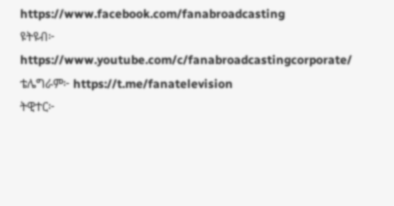https://www.facebook.com/fanabroadcasting
ዩትዩብ፦ https://www.youtube.com/c/fanabroadcastingcorporate/
ቴሌግራም፦ https://t.me/fanatelevision
ትዊተር፦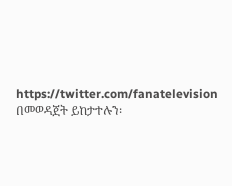https://twitter.com/fanatelevision በመወዳጀት ይከታተሉን፡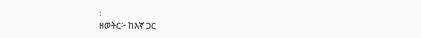፡
ዘወትር፦ ከእኛ ጋር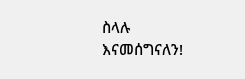ስላሉ እናመሰግናለን!